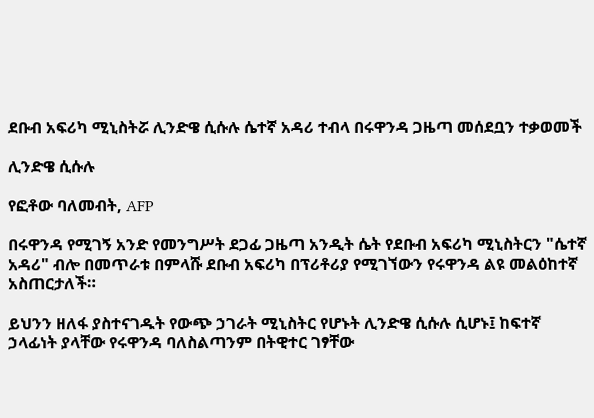ደቡብ አፍሪካ ሚኒስትሯ ሊንድዌ ሲሱሉ ሴተኛ አዳሪ ተብላ በሩዋንዳ ጋዜጣ መሰደቧን ተቃወመች

ሊንድዌ ሲሱሉ

የፎቶው ባለመብት, AFP

በሩዋንዳ የሚገኝ አንድ የመንግሥት ደጋፊ ጋዜጣ አንዲት ሴት የደቡብ አፍሪካ ሚኒስትርን "ሴተኛ አዳሪ" ብሎ በመጥራቱ በምላሹ ደቡብ አፍሪካ በፕሪቶሪያ የሚገኘውን የሩዋንዳ ልዩ መልዕከተኛ አስጠርታለች።

ይህንን ዘለፋ ያስተናገዱት የውጭ ኃገራት ሚኒስትር የሆኑት ሊንድዌ ሲሱሉ ሲሆኑ፤ ከፍተኛ ኃላፊነት ያላቸው የሩዋንዳ ባለስልጣንም በትዊተር ገፃቸው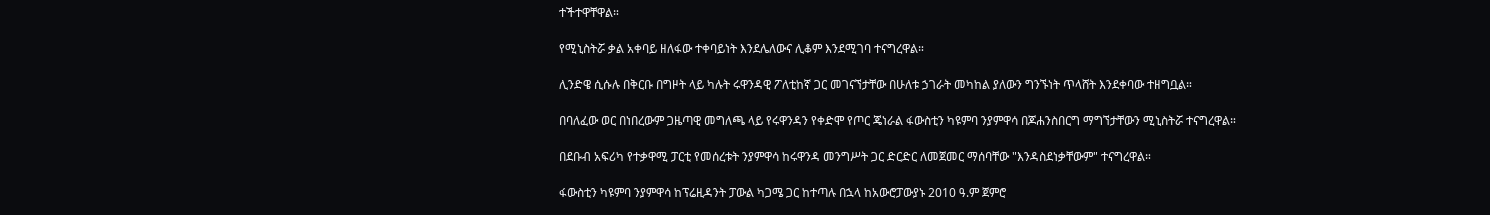ተችተዋቸዋል።

የሚኒስትሯ ቃል አቀባይ ዘለፋው ተቀባይነት እንደሌለውና ሊቆም እንደሚገባ ተናግረዋል።

ሊንድዌ ሲሱሉ በቅርቡ በግዞት ላይ ካሉት ሩዋንዳዊ ፖለቲከኛ ጋር መገናኘታቸው በሁለቱ ኃገራት መካከል ያለውን ግንኙነት ጥላሸት እንደቀባው ተዘግቧል።

በባለፈው ወር በነበረውም ጋዜጣዊ መግለጫ ላይ የሩዋንዳን የቀድሞ የጦር ጄነራል ፋውስቲን ካዩምባ ንያምዋሳ በጆሐንስበርግ ማግኘታቸውን ሚኒስትሯ ተናግረዋል።

በደቡብ አፍሪካ የተቃዋሚ ፓርቲ የመሰረቱት ንያምዋሳ ከሩዋንዳ መንግሥት ጋር ድርድር ለመጀመር ማሰባቸው "እንዳስደነቃቸውም" ተናግረዋል።

ፋውስቲን ካዩምባ ንያምዋሳ ከፕሬዚዳንት ፓውል ካጋሜ ጋር ከተጣሉ በኋላ ከአውሮፓውያኑ 2010 ዓ.ም ጀምሮ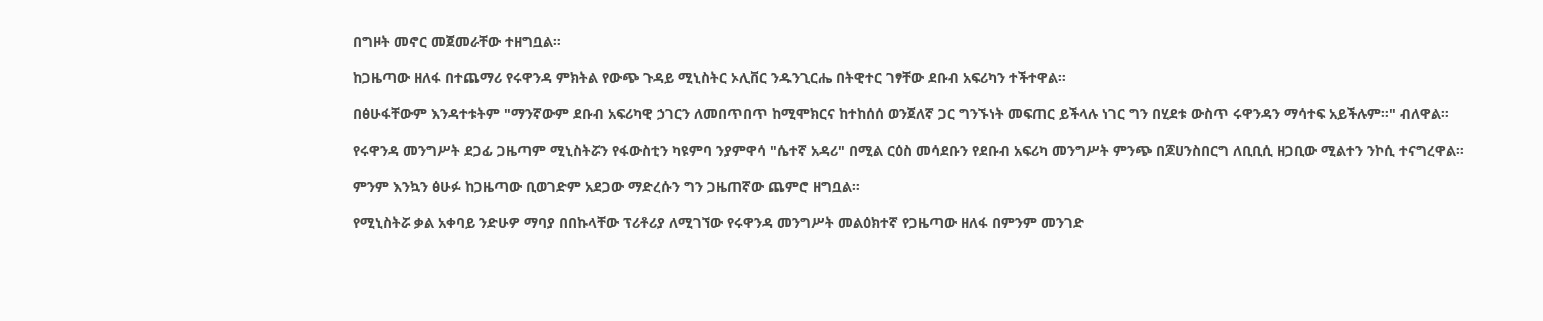በግዞት መኖር መጀመራቸው ተዘግቧል።

ከጋዜጣው ዘለፋ በተጨማሪ የሩዋንዳ ምክትል የውጭ ጉዳይ ሚኒስትር ኦሊቨር ንዱንጊርሔ በትዊተር ገፃቸው ደቡብ አፍሪካን ተችተዋል።

በፅሁፋቸውም እንዳተቱትም "ማንኛውም ደቡብ አፍሪካዊ ኃገርን ለመበጥበጥ ከሚሞክርና ከተከሰሰ ወንጀለኛ ጋር ግንኙነት መፍጠር ይችላሉ ነገር ግን በሂደቱ ውስጥ ሩዋንዳን ማሳተፍ አይችሉም።" ብለዋል።

የሩዋንዳ መንግሥት ደጋፊ ጋዜጣም ሚኒስትሯን የፋውስቲን ካዩምባ ንያምዋሳ "ሴተኛ አዳሪ" በሚል ርዕስ መሳደቡን የደቡብ አፍሪካ መንግሥት ምንጭ በጆሀንስበርግ ለቢቢሲ ዘጋቢው ሚልተን ንኮሲ ተናግረዋል።

ምንም እንኳን ፅሁፉ ከጋዜጣው ቢወገድም አደጋው ማድረሱን ግን ጋዜጠኛው ጨምሮ ዘግቧል።

የሚኒስትሯ ቃል አቀባይ ንድሁዎ ማባያ በበኩላቸው ፕሪቶሪያ ለሚገኘው የሩዋንዳ መንግሥት መልዕክተኛ የጋዜጣው ዘለፋ በምንም መንገድ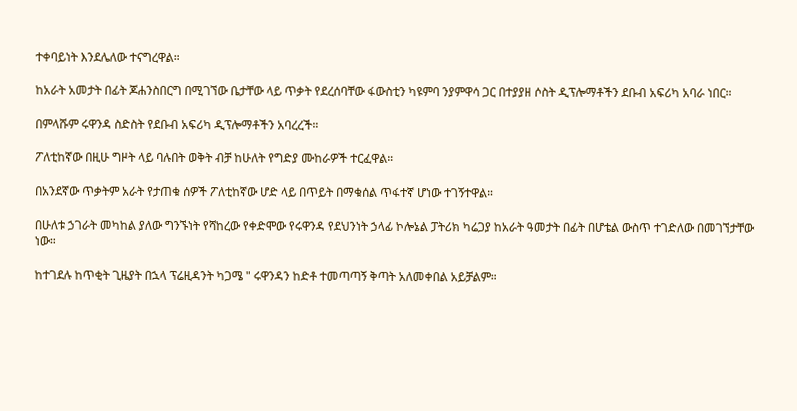ተቀባይነት እንደሌለው ተናግረዋል።

ከአራት አመታት በፊት ጆሐንስበርግ በሚገኘው ቤታቸው ላይ ጥቃት የደረሰባቸው ፋውስቲን ካዩምባ ንያምዋሳ ጋር በተያያዘ ሶስት ዲፕሎማቶችን ደቡብ አፍሪካ አባራ ነበር።

በምላሹም ሩዋንዳ ስድስት የደቡብ አፍሪካ ዲፕሎማቶችን አባረረች።

ፖለቲከኛው በዚሁ ግዞት ላይ ባሉበት ወቅት ብቻ ከሁለት የግድያ ሙከራዎች ተርፈዋል።

በአንደኛው ጥቃትም አራት የታጠቁ ሰዎች ፖለቲከኛው ሆድ ላይ በጥይት በማቁሰል ጥፋተኛ ሆነው ተገኝተዋል።

በሁለቱ ኃገራት መካከል ያለው ግንኙነት የሻከረው የቀድሞው የሩዋንዳ የደህንነት ኃላፊ ኮሎኔል ፓትሪክ ካሬጋያ ከአራት ዓመታት በፊት በሆቴል ውስጥ ተገድለው በመገኘታቸው ነው።

ከተገደሉ ከጥቂት ጊዜያት በኋላ ፕሬዚዳንት ካጋሜ " ሩዋንዳን ከድቶ ተመጣጣኝ ቅጣት አለመቀበል አይቻልም።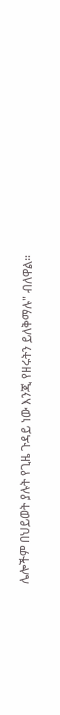ሌሎችም በህይወት ያሉት የጊዜ ጉዳይ ነው እንጂ የዘሩትን ይለቅማሉ" ብለዋል።